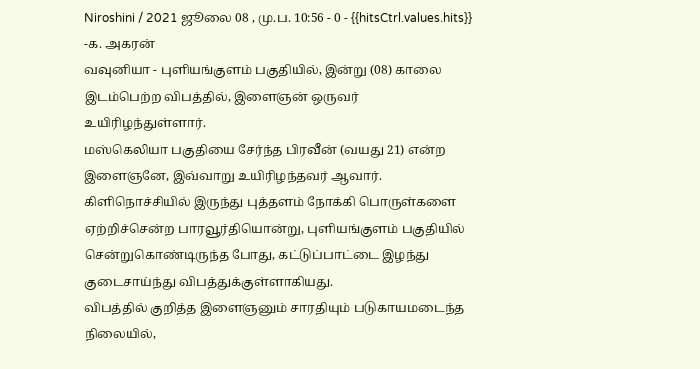Niroshini / 2021 ஜூலை 08 , மு.ப. 10:56 - 0 - {{hitsCtrl.values.hits}}
-க. அகரன்
வவுனியா - புளியங்குளம் பகுதியில், இன்று (08) காலை இடம்பெற்ற விபத்தில், இளைஞன் ஒருவர் உயிரிழந்துள்ளார்.
மஸ்கெலியா பகுதியை சேர்ந்த பிரவீன் (வயது 21) என்ற இளைஞனே, இவ்வாறு உயிரிழந்தவர் ஆவார்.
கிளிநொச்சியில் இருந்து புத்தளம் நோக்கி பொருள்களை ஏற்றிச்சென்ற பாரவூர்தியொன்று, புளியங்குளம் பகுதியில் சென்றுகொண்டிருந்த போது, கட்டுப்பாட்டை இழந்து குடைசாய்ந்து விபத்துக்குள்ளாகியது.
விபத்தில் குறித்த இளைஞனும் சாரதியும் படுகாயமடைந்த நிலையில்,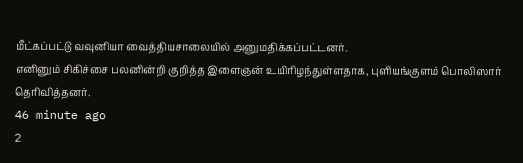மீட்கப்பட்டு வவுனியா வைத்தியசாலையில் அனுமதிக்கப்பட்டனர்.
எனினும் சிகிச்சை பலனின்றி குறித்த இளைஞன் உயிரிழந்துள்ளதாக, புளியங்குளம் பொலிஸார் தெரிவித்தனர்.
46 minute ago
2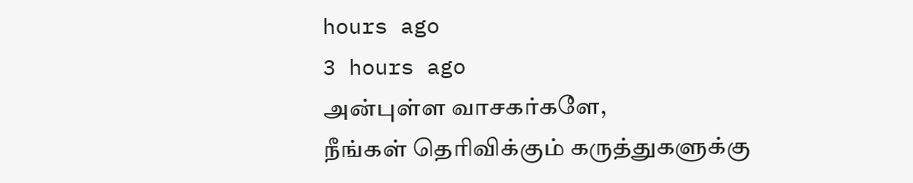hours ago
3 hours ago
அன்புள்ள வாசகர்களே,
நீங்கள் தெரிவிக்கும் கருத்துகளுக்கு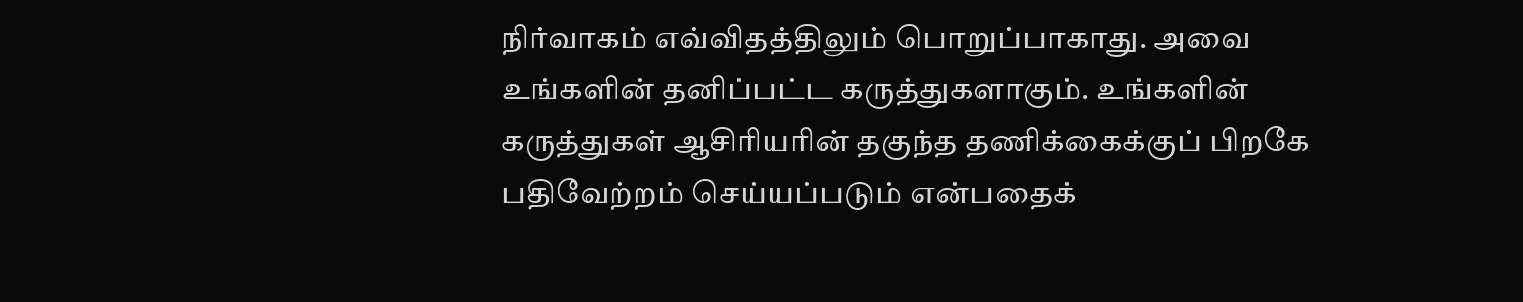நிர்வாகம் எவ்விதத்திலும் பொறுப்பாகாது. அவை உங்களின் தனிப்பட்ட கருத்துகளாகும். உங்களின் கருத்துகள் ஆசிரியரின் தகுந்த தணிக்கைக்குப் பிறகே பதிவேற்றம் செய்யப்படும் என்பதைக்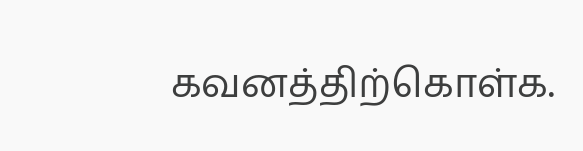கவனத்திற்கொள்க.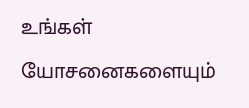உங்கள் யோசனைகளையும்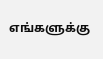எங்களுக்கு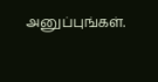அனுப்புங்கள்.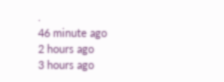.
46 minute ago
2 hours ago
3 hours ago